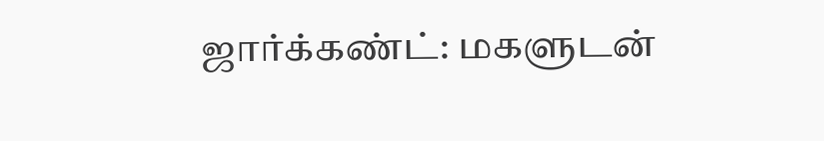ஜார்க்கண்ட்: மகளுடன்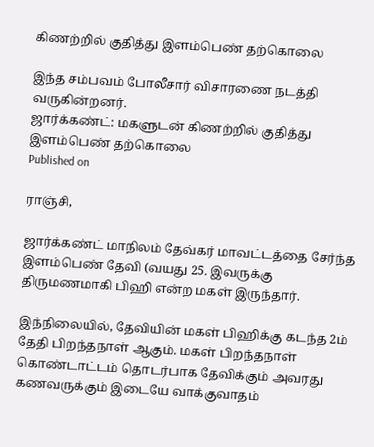கிணற்றில் குதித்து இளம்பெண் தற்கொலை

இந்த சம்பவம் போலீசார் விசாரணை நடத்தி வருகின்றனர்.
ஜார்க்கண்ட்: மகளுடன் கிணற்றில் குதித்து இளம்பெண் தற்கொலை
Published on

ராஞ்சி,

ஜார்க்கண்ட் மாநிலம் தேவ்கர் மாவட்டத்தை சேர்ந்த இளம்பெண் தேவி (வயது 25. இவருக்கு திருமணமாகி பிஹி என்ற மகள் இருந்தார்.

இந்நிலையில், தேவியின் மகள் பிஹிக்கு கடந்த 2ம் தேதி பிறந்தநாள் ஆகும். மகள் பிறந்தநாள் கொண்டாட்டம் தொடர்பாக தேவிக்கும் அவரது கணவருக்கும் இடையே வாக்குவாதம்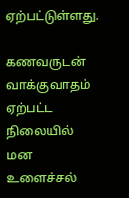ஏற்பட்டுள்ளது.

கணவருடன் வாக்குவாதம் ஏற்பட்ட நிலையில் மன உளைச்சல்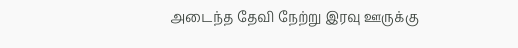அடைந்த தேவி நேற்று இரவு ஊருக்கு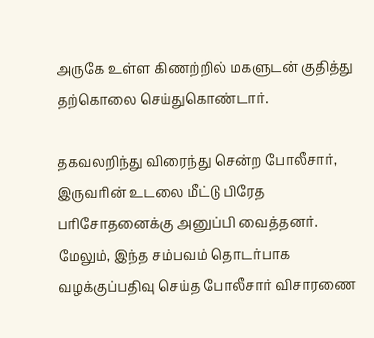அருகே உள்ள கிணற்றில் மகளுடன் குதித்து தற்கொலை செய்துகொண்டார்.

தகவலறிந்து விரைந்து சென்ற போலீசார், இருவரின் உடலை மீட்டு பிரேத பரிசோதனைக்கு அனுப்பி வைத்தனர். மேலும், இந்த சம்பவம் தொடர்பாக வழக்குப்பதிவு செய்த போலீசார் விசாரணை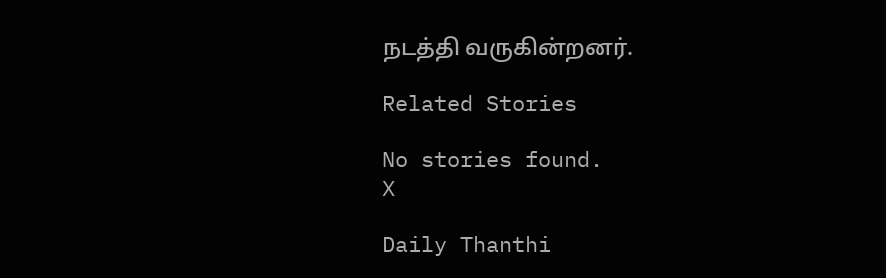நடத்தி வருகின்றனர்.

Related Stories

No stories found.
X

Daily Thanthi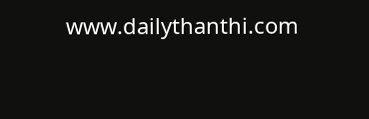www.dailythanthi.com